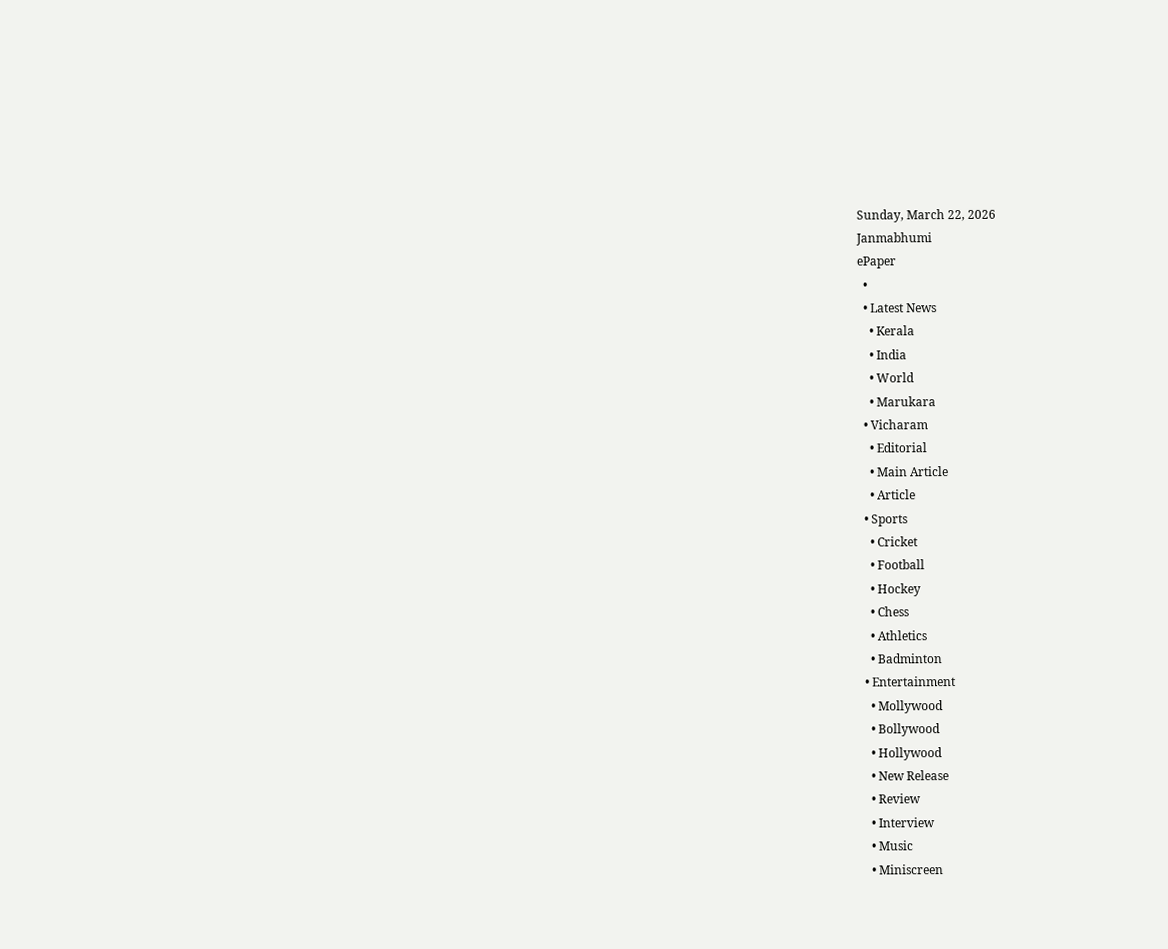Sunday, March 22, 2026
Janmabhumi
ePaper
  •
  • Latest News
    • Kerala
    • India
    • World
    • Marukara
  • Vicharam
    • Editorial
    • Main Article
    • Article
  • Sports
    • Cricket
    • Football
    • Hockey
    • Chess
    • Athletics
    • Badminton
  • Entertainment
    • Mollywood
    • Bollywood
    • Hollywood
    • New Release
    • Review
    • Interview
    • Music
    • Miniscreen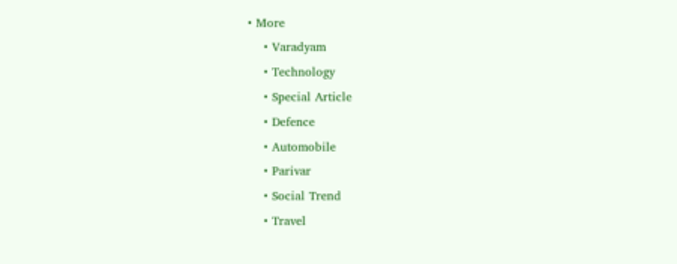• More
    • Varadyam
    • Technology
    • Special Article
    • Defence
    • Automobile
    • Parivar
    • Social Trend
    • Travel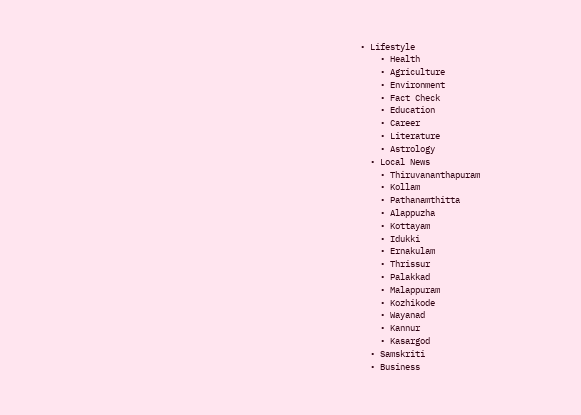• Lifestyle
    • Health
    • Agriculture
    • Environment
    • Fact Check
    • Education
    • Career
    • Literature
    • Astrology
  • Local News
    • Thiruvananthapuram
    • Kollam
    • Pathanamthitta
    • Alappuzha
    • Kottayam
    • Idukki
    • Ernakulam
    • Thrissur
    • Palakkad
    • Malappuram
    • Kozhikode
    • Wayanad
    • Kannur
    • Kasargod
  • Samskriti
  • Business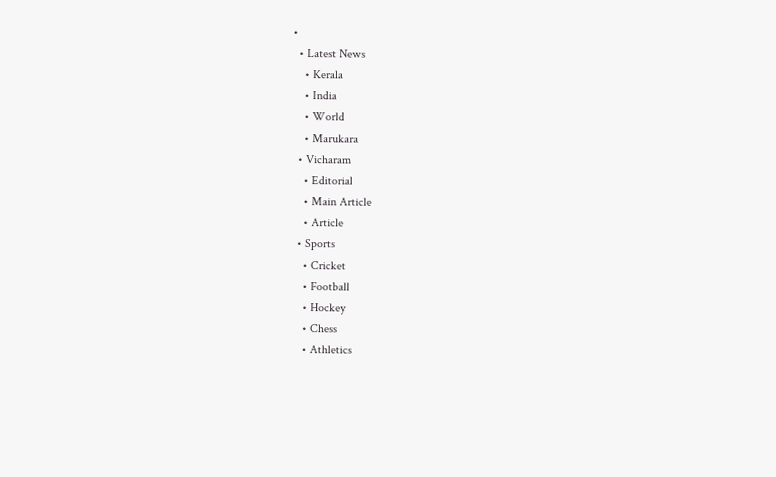•
  • Latest News
    • Kerala
    • India
    • World
    • Marukara
  • Vicharam
    • Editorial
    • Main Article
    • Article
  • Sports
    • Cricket
    • Football
    • Hockey
    • Chess
    • Athletics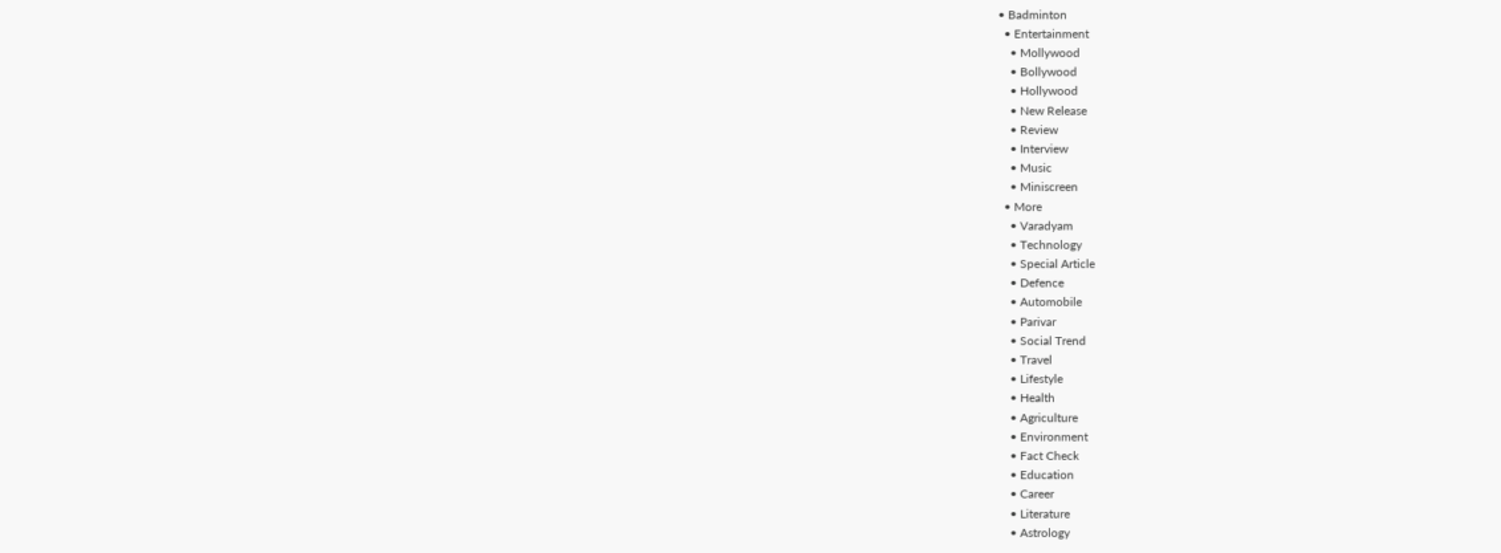• Badminton
  • Entertainment
    • Mollywood
    • Bollywood
    • Hollywood
    • New Release
    • Review
    • Interview
    • Music
    • Miniscreen
  • More
    • Varadyam
    • Technology
    • Special Article
    • Defence
    • Automobile
    • Parivar
    • Social Trend
    • Travel
    • Lifestyle
    • Health
    • Agriculture
    • Environment
    • Fact Check
    • Education
    • Career
    • Literature
    • Astrology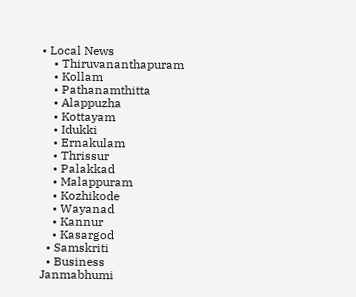• Local News
    • Thiruvananthapuram
    • Kollam
    • Pathanamthitta
    • Alappuzha
    • Kottayam
    • Idukki
    • Ernakulam
    • Thrissur
    • Palakkad
    • Malappuram
    • Kozhikode
    • Wayanad
    • Kannur
    • Kasargod
  • Samskriti
  • Business
Janmabhumi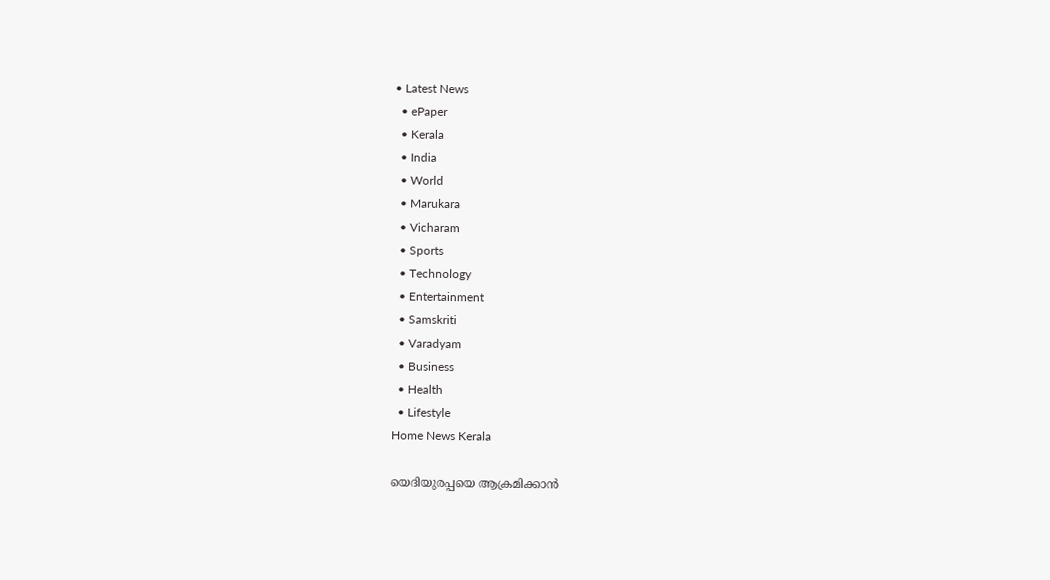• Latest News
  • ePaper
  • Kerala
  • India
  • World
  • Marukara
  • Vicharam
  • Sports
  • Technology
  • Entertainment
  • Samskriti
  • Varadyam
  • Business
  • Health
  • Lifestyle
Home News Kerala

യെദിയുരപ്പയെ ആക്രമിക്കാന്‍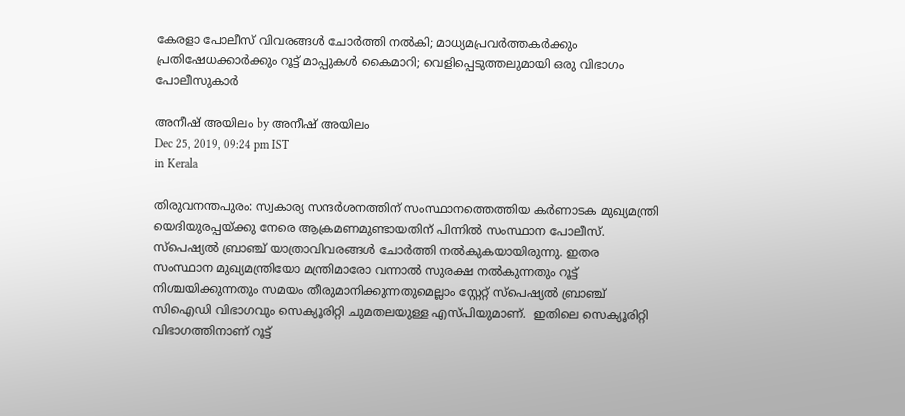കേരളാ പോലീസ് വിവരങ്ങള്‍ ചോര്‍ത്തി നല്‍കി; മാധ്യമപ്രവര്‍ത്തകര്‍ക്കും പ്രതിഷേധക്കാര്‍ക്കും റൂട്ട് മാപ്പുകള്‍ കൈമാറി; വെളിപ്പെടുത്തലുമായി ഒരു വിഭാഗം പോലീസുകാര്‍

അനീഷ് അയിലം by അനീഷ് അയിലം
Dec 25, 2019, 09:24 pm IST
in Kerala

തിരുവനന്തപുരം: സ്വകാര്യ സന്ദര്‍ശനത്തിന് സംസ്ഥാനത്തെത്തിയ കര്‍ണാടക മുഖ്യമന്ത്രി യെദിയുരപ്പയ്‌ക്കു നേരെ ആക്രമണമുണ്ടായതിന് പിന്നില്‍ സംസ്ഥാന പോലീസ്. സ്‌പെഷ്യല്‍ ബ്രാഞ്ച് യാത്രാവിവരങ്ങള്‍ ചോര്‍ത്തി നല്‍കുകയായിരുന്നു. ഇതര സംസ്ഥാന മുഖ്യമന്ത്രിയോ മന്ത്രിമാരോ വന്നാല്‍ സുരക്ഷ നല്‍കുന്നതും റൂട്ട് നിശ്ചയിക്കുന്നതും സമയം തീരുമാനിക്കുന്നതുമെല്ലാം സ്റ്റേറ്റ് സ്‌പെഷ്യല്‍ ബ്രാഞ്ച് സിഐഡി വിഭാഗവും സെക്യൂരിറ്റി ചുമതലയുള്ള എസ്പിയുമാണ്.  ഇതിലെ സെക്യൂരിറ്റി വിഭാഗത്തിനാണ് റൂട്ട്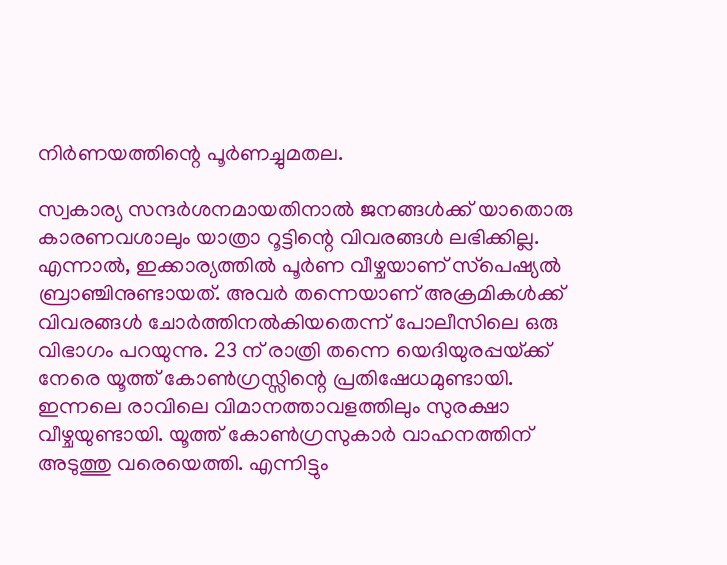നിര്‍ണയത്തിന്റെ പൂര്‍ണച്ചുമതല.

സ്വകാര്യ സന്ദര്‍ശനമായതിനാല്‍ ജനങ്ങള്‍ക്ക് യാതൊരു കാരണവശാലും യാത്രാ റൂട്ടിന്റെ വിവരങ്ങള്‍ ലഭിക്കില്ല. എന്നാല്‍, ഇക്കാര്യത്തില്‍ പൂര്‍ണ വീഴ്ചയാണ് സ്‌പെഷ്യല്‍ ബ്രാഞ്ചിനുണ്ടായത്. അവര്‍ തന്നെയാണ് അക്രമികള്‍ക്ക് വിവരങ്ങള്‍ ചോര്‍ത്തിനല്‍കിയതെന്ന് പോലീസിലെ ഒരു വിഭാഗം പറയുന്നു. 23 ന് രാത്രി തന്നെ യെദിയുരപ്പയ്‌ക്ക് നേരെ യൂത്ത് കോണ്‍ഗ്രസ്സിന്റെ പ്രതിഷേധമുണ്ടായി. ഇന്നലെ രാവിലെ വിമാനത്താവളത്തിലും സുരക്ഷാ വീഴ്ചയുണ്ടായി. യൂത്ത് കോണ്‍ഗ്രസുകാര്‍ വാഹനത്തിന് അടുത്തു വരെയെത്തി. എന്നിട്ടും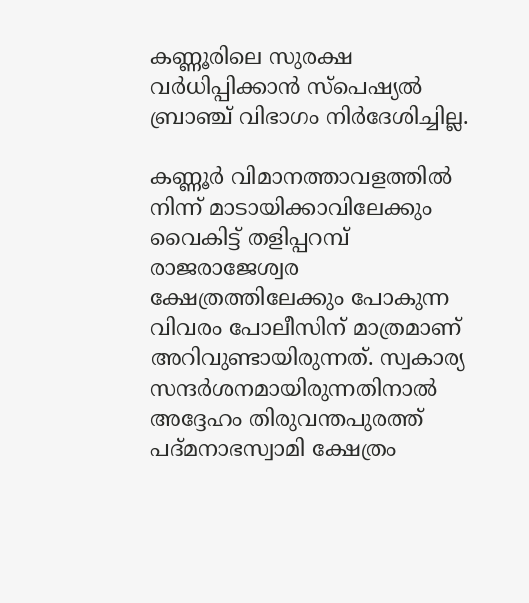കണ്ണൂരിലെ സുരക്ഷ വര്‍ധിപ്പിക്കാന്‍ സ്‌പെഷ്യല്‍ ബ്രാഞ്ച് വിഭാഗം നിര്‍ദേശിച്ചില്ല.

കണ്ണൂര്‍ വിമാനത്താവളത്തില്‍ നിന്ന് മാടായിക്കാവിലേക്കും വൈകിട്ട് തളിപ്പറമ്പ് രാജരാജേശ്വര ക്ഷേത്രത്തിലേക്കും പോകുന്ന വിവരം പോലീസിന് മാത്രമാണ് അറിവുണ്ടായിരുന്നത്. സ്വകാര്യ സന്ദര്‍ശനമായിരുന്നതിനാല്‍ അദ്ദേഹം തിരുവന്തപുരത്ത് പദ്മനാഭസ്വാമി ക്ഷേത്രം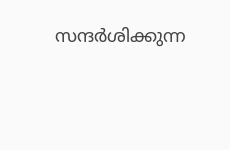സന്ദര്‍ശിക്കുന്ന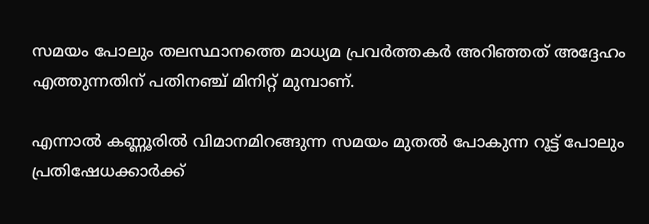സമയം പോലും തലസ്ഥാനത്തെ മാധ്യമ പ്രവര്‍ത്തകര്‍ അറിഞ്ഞത് അദ്ദേഹം എത്തുന്നതിന് പതിനഞ്ച് മിനിറ്റ് മുമ്പാണ്.

എന്നാല്‍ കണ്ണൂരില്‍ വിമാനമിറങ്ങുന്ന സമയം മുതല്‍ പോകുന്ന റൂട്ട് പോലും പ്രതിഷേധക്കാര്‍ക്ക്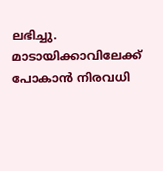ലഭിച്ചു. മാടായിക്കാവിലേക്ക് പോകാന്‍ നിരവധി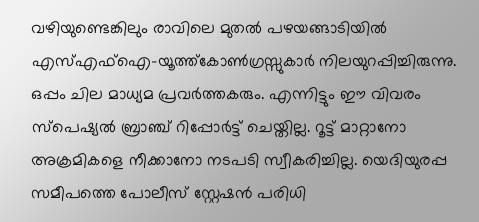വഴിയുണ്ടെങ്കിലും രാവിലെ മുതല്‍ പഴയങ്ങാടിയില്‍ എസ്എഫ്‌ഐ-യൂത്ത്‌കോണ്‍ഗ്രസ്സുകാര്‍ നിലയുറപ്പിച്ചിരുന്നു. ഒപ്പം ചില മാധ്യമ പ്രവര്‍ത്തകരും. എന്നിട്ടും ഈ വിവരം സ്‌പെഷ്യല്‍ ബ്രാഞ്ച് റിപ്പോര്‍ട്ട് ചെയ്തില്ല. റൂട്ട് മാറ്റാനോ അക്രമികളെ നീക്കാനോ നടപടി സ്വീകരിച്ചില്ല. യെദിയുരപ്പ സമീപത്തെ പോലീസ് സ്റ്റേഷന്‍ പരിധി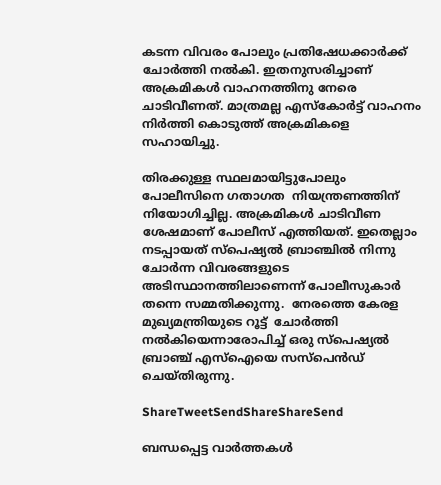കടന്ന വിവരം പോലും പ്രതിഷേധക്കാര്‍ക്ക് ചോര്‍ത്തി നല്‍കി. ഇതനുസരിച്ചാണ് അക്രമികള്‍ വാഹനത്തിനു നേരെ ചാടിവീണത്. മാത്രമല്ല എസ്‌കോര്‍ട്ട് വാഹനം നിര്‍ത്തി കൊടുത്ത് അക്രമികളെ സഹായിച്ചു.

തിരക്കുള്ള സ്ഥലമായിട്ടുപോലും പോലീസിനെ ഗതാഗത  നിയന്ത്രണത്തിന് നിയോഗിച്ചില്ല. അക്രമികള്‍ ചാടിവീണ ശേഷമാണ് പോലീസ് എത്തിയത്. ഇതെല്ലാം നടപ്പായത് സ്‌പെഷ്യല്‍ ബ്രാഞ്ചില്‍ നിന്നു ചോര്‍ന്ന വിവരങ്ങളുടെ അടിസ്ഥാനത്തിലാണെന്ന് പോലീസുകാര്‍ തന്നെ സമ്മതിക്കുന്നു.  നേരത്തെ കേരള മുഖ്യമന്ത്രിയുടെ റൂട്ട്  ചോര്‍ത്തി നല്‍കിയെന്നാരോപിച്ച് ഒരു സ്‌പെഷ്യല്‍ ബ്രാഞ്ച് എസ്‌ഐയെ സസ്‌പെന്‍ഡ് ചെയ്തിരുന്നു.

ShareTweetSendShareShareSend

ബന്ധപ്പെട്ട വാര്‍ത്തകള്‍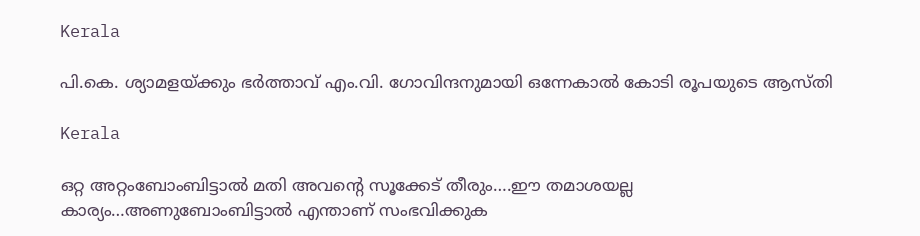Kerala

പി.കെ. ശ്യാമളയ്‌ക്കും ഭര്‍ത്താവ് എം.വി. ഗോവിന്ദനുമായി ഒന്നേകാല്‍ കോടി രൂപയുടെ ആസ്തി

Kerala

ഒറ്റ അറ്റംബോംബിട്ടാൽ മതി അവന്റെ സൂക്കേട് തീരും….ഈ തമാശയല്ല കാര്യം…അണുബോംബിട്ടാല്‍ എന്താണ് സംഭവിക്കുക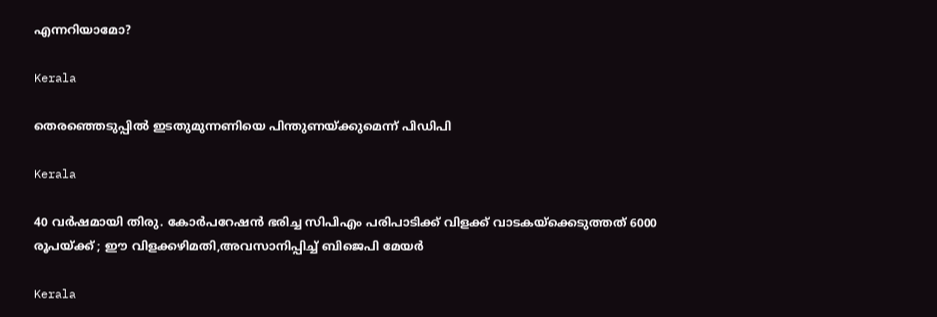എന്നറിയാമോ?

Kerala

തെരഞ്ഞെടുപ്പില്‍ ഇടതുമുന്നണിയെ പിന്തുണയ്‌ക്കുമെന്ന് പിഡിപി

Kerala

40 വര്‍ഷമായി തിരു. കോര്‍പറേഷന്‍ ഭരിച്ച സിപിഎം പരിപാടിക്ക് വിളക്ക് വാടകയ്‌ക്കെടുത്തത് 6000 രൂപയ്‌ക്ക് ; ഈ വിളക്കഴിമതി,അവസാനിപ്പിച്ച് ബിജെപി മേയര്‍

Kerala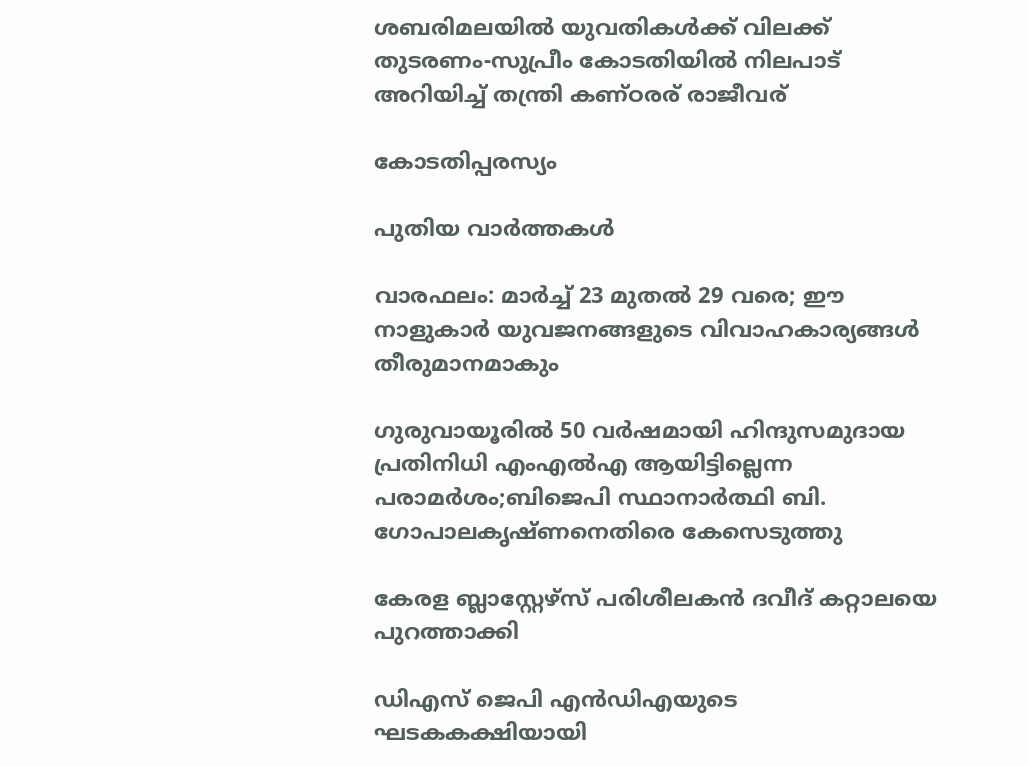ശബരിമലയില്‍ യുവതികള്‍ക്ക് വിലക്ക് തുടരണം-സുപ്രീം കോടതിയില്‍ നിലപാട് അറിയിച്ച് തന്ത്രി കണ്ഠരര് രാജീവര്

കോടതിപ്പരസ്യം

പുതിയ വാര്‍ത്തകള്‍

വാരഫലം: മാര്‍ച്ച് 23 മുതല്‍ 29 വരെ; ഈ നാളുകാര്‍ യുവജനങ്ങളുടെ വിവാഹകാര്യങ്ങള്‍ തീരുമാനമാകും

ഗുരുവായൂരില്‍ 50 വര്‍ഷമായി ഹിന്ദുസമുദായ പ്രതിനിധി എംഎല്‍എ ആയിട്ടില്ലെന്ന പരാമര്‍ശം;ബിജെപി സ്ഥാനാര്‍ത്ഥി ബി. ഗോപാലകൃഷ്ണനെതിരെ കേസെടുത്തു

കേരള ബ്ലാസ്റ്റേഴ്സ് പരിശീലകന്‍ ദവീദ് കറ്റാലയെ പുറത്താക്കി

ഡിഎസ് ജെപി എൻഡിഎയുടെ ഘടകകക്ഷിയായി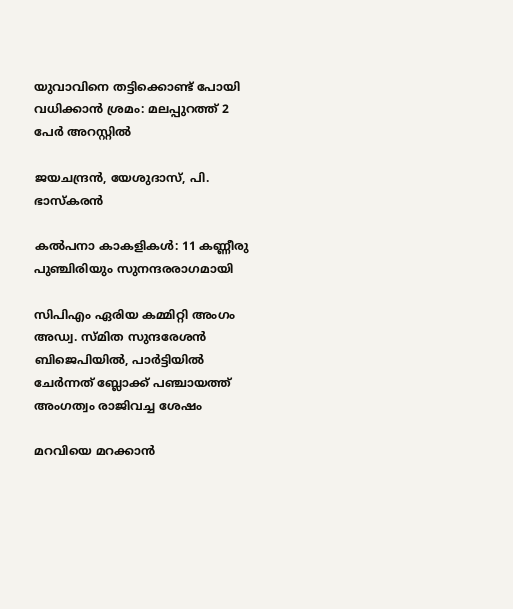യുവാവിനെ തട്ടിക്കൊണ്ട് പോയി വധിക്കാന്‍ ശ്രമം: മലപ്പുറത്ത് 2 പേര്‍ അറസ്റ്റില്‍

ജയചന്ദ്രന്‍, യേശുദാസ്, പി. ഭാസ്‌കരന്‍

കല്‍പനാ കാകളികള്‍: 11 കണ്ണീരു പുഞ്ചിരിയും സുനന്ദരരാഗമായി

സിപിഎം ഏരിയ കമ്മിറ്റി അംഗം അഡ്വ. സ്മിത സുന്ദരേശന്‍ ബിജെപിയില്‍, പാര്‍ട്ടിയില്‍ ചേര്‍ന്നത് ബ്ലോക്ക് പഞ്ചായത്ത് അംഗത്വം രാജിവച്ച ശേഷം

മറവിയെ മറക്കാന്‍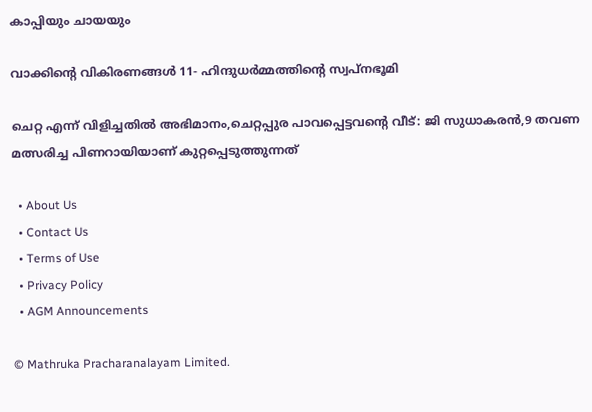കാപ്പിയും ചായയും

വാക്കിന്റെ വികിരണങ്ങള്‍ 11- ഹിന്ദുധര്‍മ്മത്തിന്റെ സ്വപ്‌നഭൂമി

ചെറ്റ എന്ന് വിളിച്ചതില്‍ അഭിമാനം,ചെറ്റപ്പുര പാവപ്പെട്ടവന്റെ വീട്: ജി സുധാകരന്‍,9 തവണ മത്സരിച്ച പിണറായിയാണ് കുറ്റപ്പെടുത്തുന്നത്

  • About Us
  • Contact Us
  • Terms of Use
  • Privacy Policy
  • AGM Announcements

© Mathruka Pracharanalayam Limited.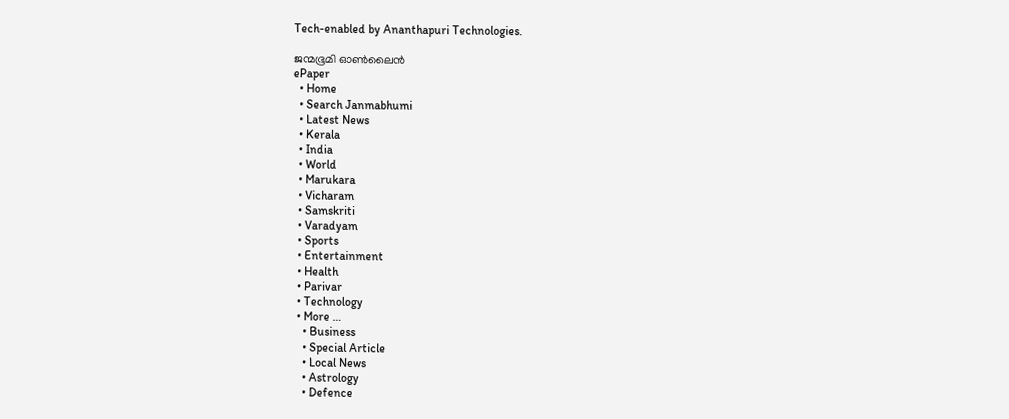Tech-enabled by Ananthapuri Technologies.

ജന്മഭൂമി ഓണ്‍ലൈന്‍
ePaper
  • Home
  • Search Janmabhumi
  • Latest News
  • Kerala
  • India
  • World
  • Marukara
  • Vicharam
  • Samskriti
  • Varadyam
  • Sports
  • Entertainment
  • Health
  • Parivar
  • Technology
  • More …
    • Business
    • Special Article
    • Local News
    • Astrology
    • Defence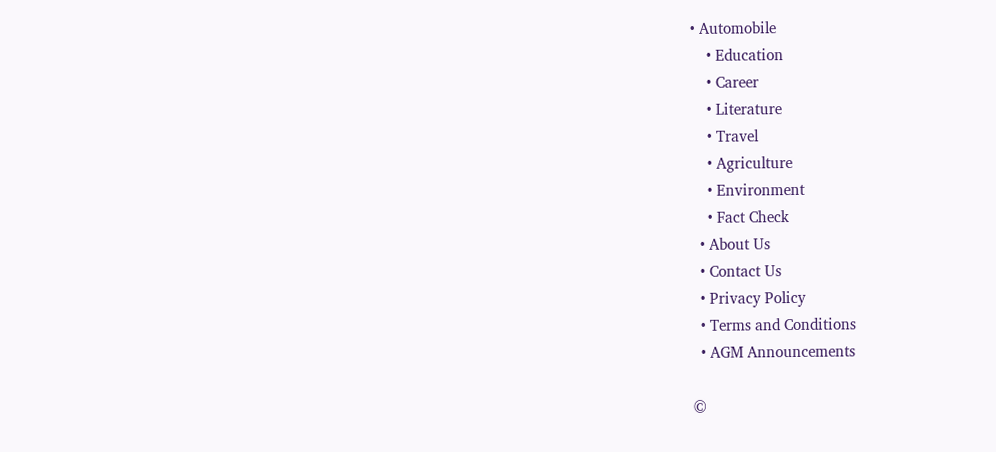• Automobile
    • Education
    • Career
    • Literature
    • Travel
    • Agriculture
    • Environment
    • Fact Check
  • About Us
  • Contact Us
  • Privacy Policy
  • Terms and Conditions
  • AGM Announcements

©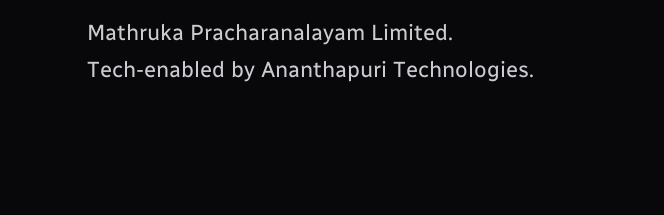Mathruka Pracharanalayam Limited.
Tech-enabled by Ananthapuri Technologies.